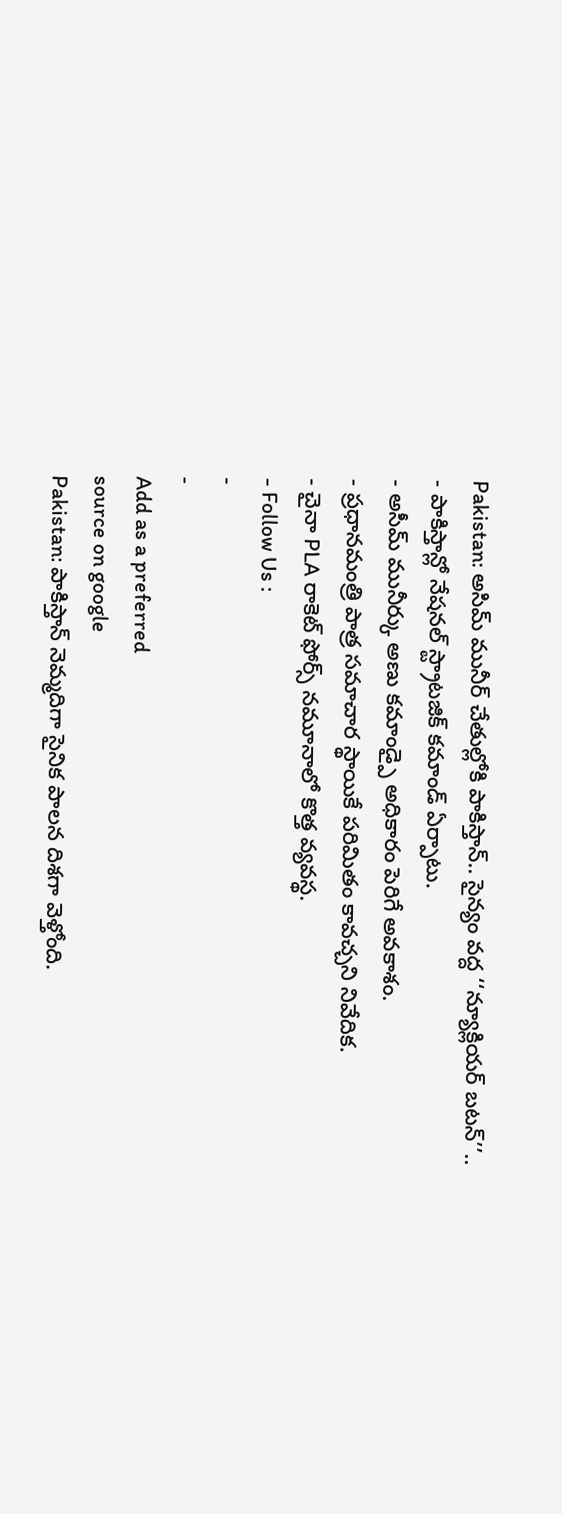Pakistan: అసిమ్ మునీర్ చేతుల్లోకి పాకిస్తాన్.. సైన్యం వద్ద ‘‘న్యూక్లియర్ బటన్’’..
- పాకిస్తాన్లో నేషనల్ స్ట్రాటజిక్ కమాండ్ ఏర్పాటు.
- అసీమ్ మునీర్కు అణు కమాండ్పై అధికారం పెరిగే అవకాశం.
- ప్రధానమంత్రి పాత్ర సమాచార స్థాయికే పరిమితం కావచ్చని నివేదిక.
- చైనా PLA రాకెట్ ఫోర్స్ నమూనాలో కొత్త వ్యవస్థ.
- Follow Us :
-
-
Add as a preferred
source on google
Pakistan: పాకిస్తాన్ నెమ్మదిగా సైనిక పాలన దిశగా వెళ్తోంది.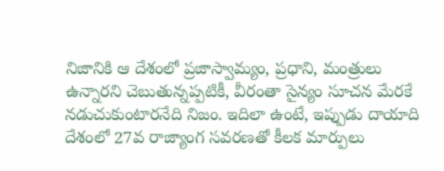నిజానికి ఆ దేశంలో ప్రజాస్వామ్యం, ప్రధాని, మంత్రులు ఉన్నారని చెబుతున్నప్పటికీ, వీరంతా సైన్యం సూచన మేరకే నడుచుకుంటారనేది నిజం. ఇదిలా ఉంటే, ఇప్పుడు దాయాది దేశంలో 27వ రాజ్యాంగ సవరణతో కీలక మార్పులు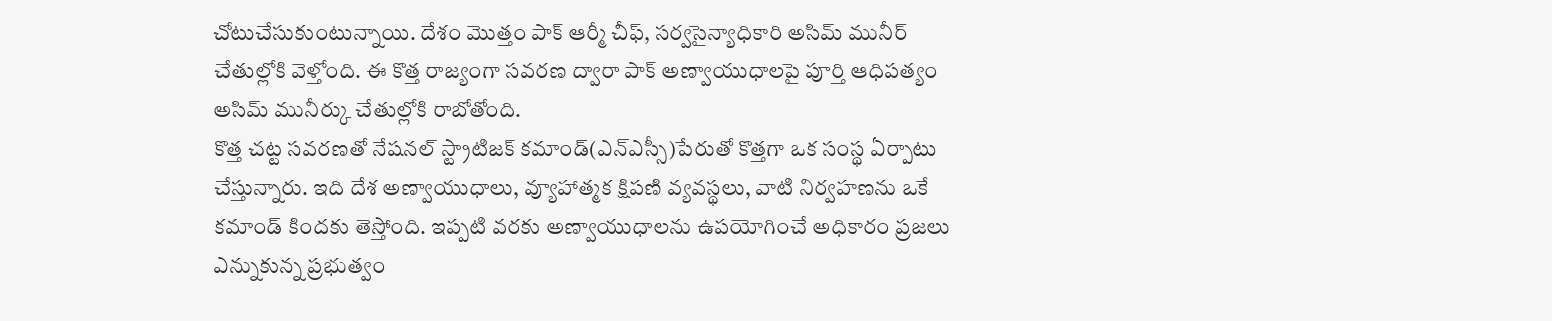చోటుచేసుకుంటున్నాయి. దేశం మొత్తం పాక్ ఆర్మీ చీఫ్, సర్వసైన్యాధికారి అసిమ్ మునీర్ చేతుల్లోకి వెళ్తోంది. ఈ కొత్త రాజ్యంగా సవరణ ద్వారా పాక్ అణ్వాయుధాలపై పూర్తి ఆధిపత్యం అసిమ్ మునీర్కు చేతుల్లోకి రాబోతోంది.
కొత్త చట్ట సవరణతో నేషనల్ స్ట్రాటిజక్ కమాండ్(ఎన్ఎస్సీ)పేరుతో కొత్తగా ఒక సంస్థ ఏర్పాటు చేస్తున్నారు. ఇది దేశ అణ్వాయుధాలు, వ్యూహాత్మక క్షిపణి వ్యవస్థలు, వాటి నిర్వహణను ఒకే కమాండ్ కిందకు తెస్తోంది. ఇప్పటి వరకు అణ్వాయుధాలను ఉపయోగించే అధికారం ప్రజలు ఎన్నుకున్న ప్రభుత్వం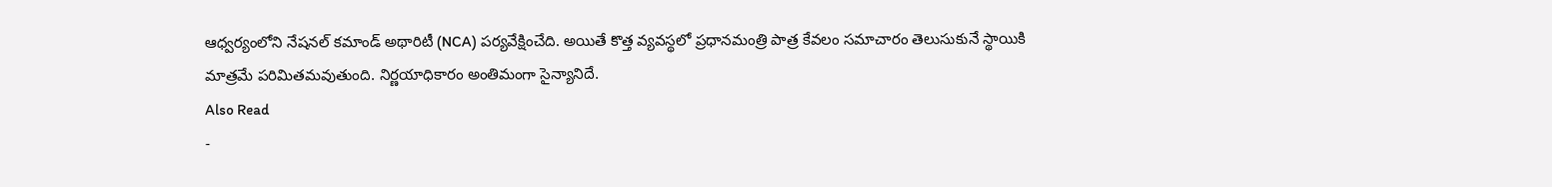ఆధ్వర్యంలోని నేషనల్ కమాండ్ అథారిటీ (NCA) పర్యవేక్షించేది. అయితే కొత్త వ్యవస్థలో ప్రధానమంత్రి పాత్ర కేవలం సమాచారం తెలుసుకునే స్థాయికి మాత్రమే పరిమితమవుతుంది. నిర్ణయాధికారం అంతిమంగా సైన్యానిదే.
Also Read
-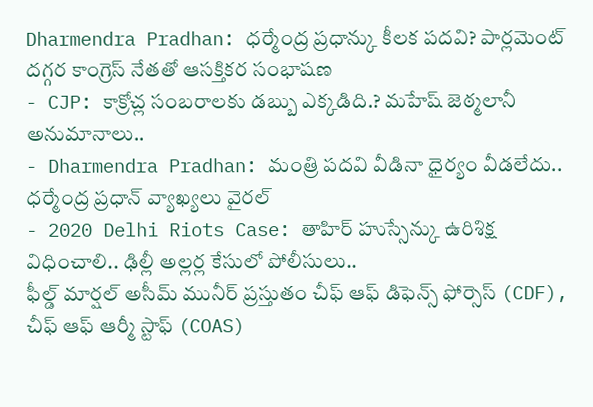Dharmendra Pradhan: ధర్మేంద్ర ప్రధాన్కు కీలక పదవి? పార్లమెంట్ దగ్గర కాంగ్రెస్ నేతతో ఆసక్తికర సంభాషణ
- CJP: కాక్రోచ్ల సంబరాలకు డబ్బు ఎక్కడిది.? మహేష్ జెఠ్మలానీ అనుమానాలు..
- Dharmendra Pradhan: మంత్రి పదవి వీడినా ధైర్యం వీడలేదు.. ధర్మేంద్ర ప్రధాన్ వ్యాఖ్యలు వైరల్
- 2020 Delhi Riots Case: తాహిర్ హుస్సేన్కు ఉరిశిక్ష విధించాలి.. ఢిల్లీ అల్లర్ల కేసులో పోలీసులు..
ఫీల్డ్ మార్షల్ అసీమ్ మునీర్ ప్రస్తుతం చీఫ్ ఆఫ్ డిఫెన్స్ ఫోర్సెస్ (CDF), చీఫ్ ఆఫ్ ఆర్మీ స్టాఫ్ (COAS)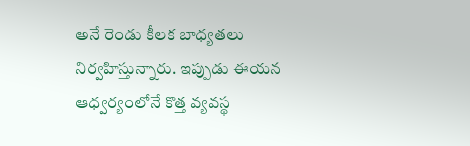అనే రెండు కీలక బాధ్యతలు నిర్వహిస్తున్నారు. ఇప్పుడు ఈయన ఆధ్వర్యంలోనే కొత్త వ్యవస్థ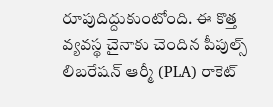రూపుదిద్దుకుంటోంది. ఈ కొత్త వ్యవస్థ చైనాకు చెందిన పీపుల్స్ లిబరేషన్ ఆర్మీ (PLA) రాకెట్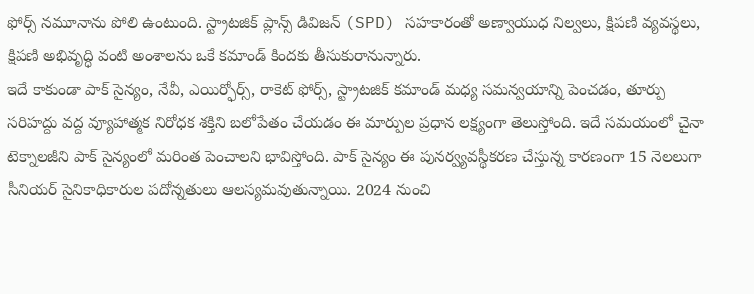ఫోర్స్ నమూనాను పోలి ఉంటుంది. స్ట్రాటజిక్ ప్లాన్స్ డివిజన్ (SPD) సహకారంతో అణ్వాయుధ నిల్వలు, క్షిపణి వ్యవస్థలు, క్షిపణి అభివృద్ధి వంటి అంశాలను ఒకే కమాండ్ కిందకు తీసుకురానున్నారు.
ఇదే కాకుండా పాక్ సైన్యం, నేవీ, ఎయిర్ఫోర్స్, రాకెట్ ఫోర్స్, స్ట్రాటజిక్ కమాండ్ మధ్య సమన్వయాన్ని పెంచడం, తూర్పు సరిహద్దు వద్ద వ్యూహాత్మక నిరోధక శక్తిని బలోపేతం చేయడం ఈ మార్పుల ప్రధాన లక్ష్యంగా తెలుస్తోంది. ఇదే సమయంలో చైనా టెక్నాలజీని పాక్ సైన్యంలో మరింత పెంచాలని భావిస్తోంది. పాక్ సైన్యం ఈ పునర్వ్యవస్థీకరణ చేస్తున్న కారణంగా 15 నెలలుగా సీనియర్ సైనికాధికారుల పదోన్నతులు ఆలస్యమవుతున్నాయి. 2024 నుంచి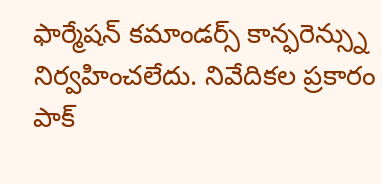ఫార్మేషన్ కమాండర్స్ కాన్ఫరెన్స్ను నిర్వహించలేదు. నివేదికల ప్రకారం పాక్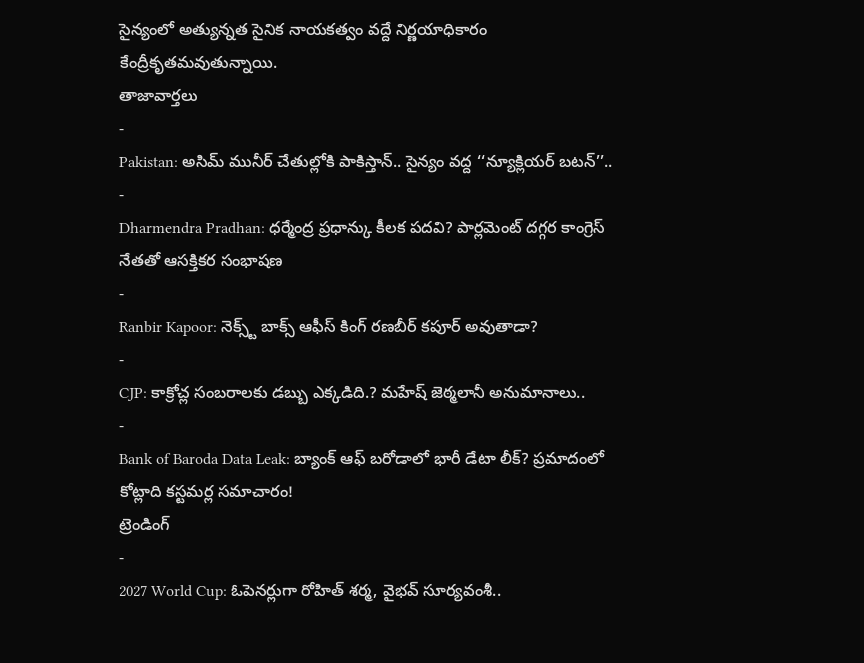సైన్యంలో అత్యున్నత సైనిక నాయకత్వం వద్దే నిర్ణయాధికారం కేంద్రీకృతమవుతున్నాయి.
తాజావార్తలు
-
Pakistan: అసిమ్ మునీర్ చేతుల్లోకి పాకిస్తాన్.. సైన్యం వద్ద ‘‘న్యూక్లియర్ బటన్’’..
-
Dharmendra Pradhan: ధర్మేంద్ర ప్రధాన్కు కీలక పదవి? పార్లమెంట్ దగ్గర కాంగ్రెస్ నేతతో ఆసక్తికర సంభాషణ
-
Ranbir Kapoor: నెక్స్ట్ బాక్స్ ఆఫీస్ కింగ్ రణబీర్ కపూర్ అవుతాడా?
-
CJP: కాక్రోచ్ల సంబరాలకు డబ్బు ఎక్కడిది.? మహేష్ జెఠ్మలానీ అనుమానాలు..
-
Bank of Baroda Data Leak: బ్యాంక్ ఆఫ్ బరోడాలో భారీ డేటా లీక్? ప్రమాదంలో కోట్లాది కస్టమర్ల సమాచారం!
ట్రెండింగ్
-
2027 World Cup: ఓపెనర్లుగా రోహిత్ శర్మ, వైభవ్ సూర్యవంశీ..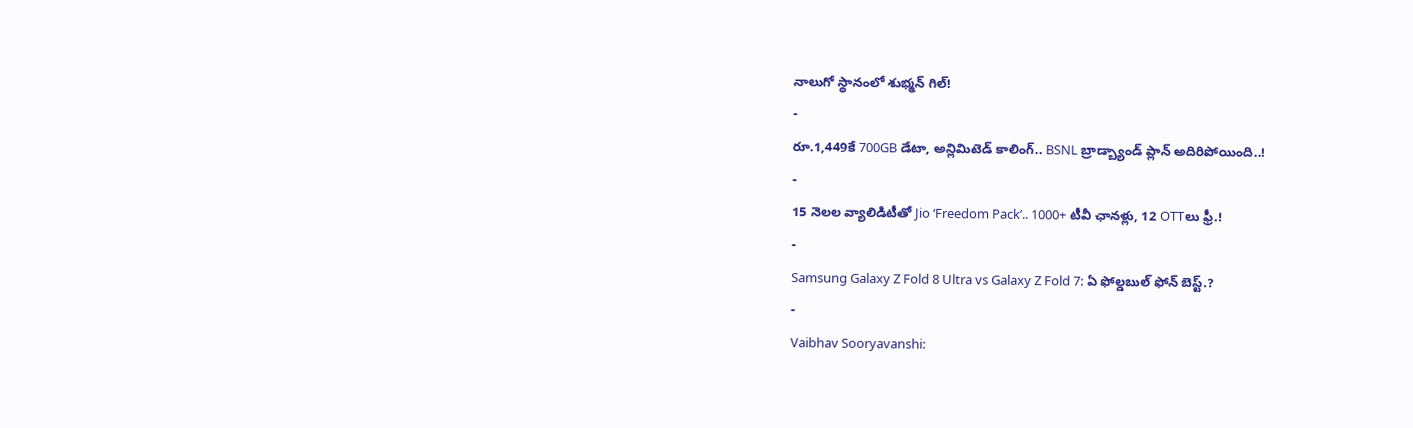నాలుగో స్థానంలో శుభ్మన్ గిల్!
-
రూ.1,449కే 700GB డేటా, అన్లిమిటెడ్ కాలింగ్.. BSNL బ్రాడ్బ్యాండ్ ప్లాన్ అదిరిపోయింది..!
-
15 నెలల వ్యాలిడిటీతో Jio ‘Freedom Pack’.. 1000+ టీవీ ఛానళ్లు, 12 OTTలు ఫ్రీ.!
-
Samsung Galaxy Z Fold 8 Ultra vs Galaxy Z Fold 7: ఏ ఫోల్డబుల్ ఫోన్ బెస్ట్.?
-
Vaibhav Sooryavanshi: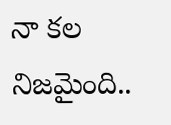నా కల నిజమైంది..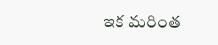ఇక మరింత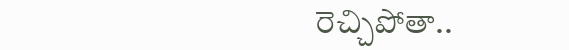రెచ్చిపోతా..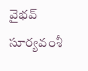వైభవ్ సూర్యవంశీ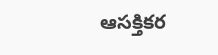ఆసక్తికర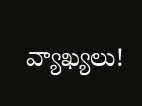వ్యాఖ్యలు!